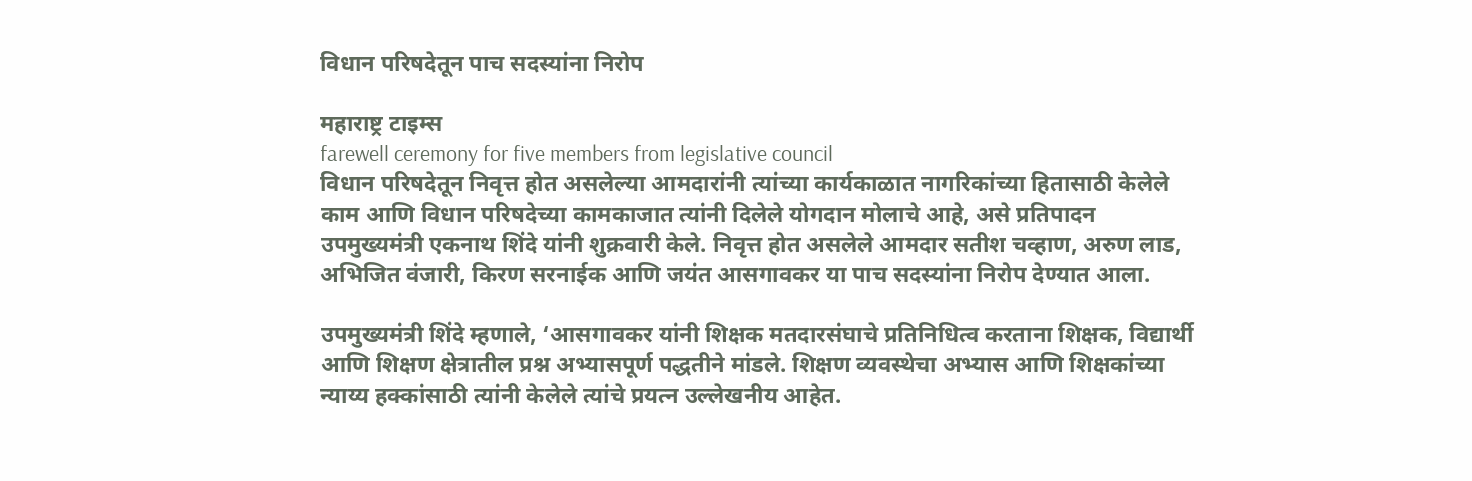विधान परिषदेतून पाच सदस्यांना निरोप

महाराष्ट्र टाइम्स
farewell ceremony for five members from legislative council
विधान परिषदेतून निवृत्त होत असलेल्या आमदारांनी त्यांच्या कार्यकाळात नागरिकांच्या हितासाठी केलेले काम आणि विधान परिषदेच्या कामकाजात त्यांनी दिलेले योगदान मोलाचे आहे, असे प्रतिपादन उपमुख्यमंत्री एकनाथ शिंदे यांनी शुक्रवारी केले. निवृत्त होत असलेले आमदार सतीश चव्हाण, अरुण लाड, अभिजित वंजारी, किरण सरनाईक आणि जयंत आसगावकर या पाच सदस्यांना निरोप देण्यात आला.

उपमुख्यमंत्री शिंदे म्हणाले, ‘आसगावकर यांनी शिक्षक मतदारसंघाचे प्रतिनिधित्व करताना शिक्षक, विद्यार्थी आणि शिक्षण क्षेत्रातील प्रश्न अभ्यासपूर्ण पद्धतीने मांडले. शिक्षण व्यवस्थेचा अभ्यास आणि शिक्षकांच्या न्याय्य हक्कांसाठी त्यांनी केलेले त्यांचे प्रयत्न उल्लेखनीय आहेत.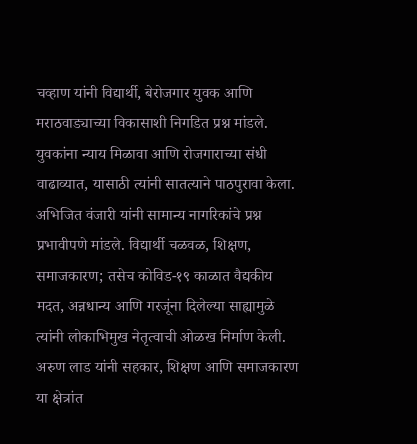चव्हाण यांनी विद्यार्थी, बेरोजगार युवक आणि मराठवाड्याच्या विकासाशी निगडित प्रश्न मांडले. युवकांना न्याय मिळावा आणि रोजगाराच्या संधी वाढाव्यात, यासाठी त्यांनी सातत्याने पाठपुरावा केला. अभिजित वंजारी यांनी सामान्य नागरिकांचे प्रश्न प्रभावीपणे मांडले. विद्यार्थी चळवळ, शिक्षण, समाजकारण; तसेच कोविड-१९ काळात वैद्यकीय मदत, अन्नधान्य आणि गरजूंना दिलेल्या साह्यामुळे त्यांनी लोकाभिमुख नेतृत्वाची ओळख निर्माण केली. अरुण लाड यांनी सहकार, शिक्षण आणि समाजकारण या क्षेत्रांत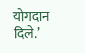योगदान दिले.’